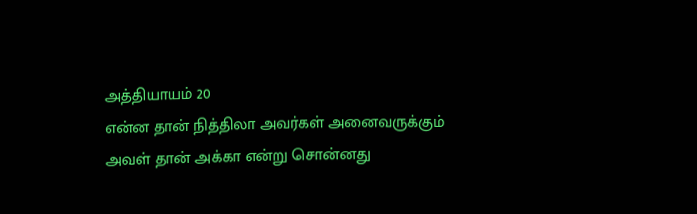அத்தியாயம் 20
என்ன தான் நித்திலா அவர்கள் அனைவருக்கும் அவள் தான் அக்கா என்று சொன்னது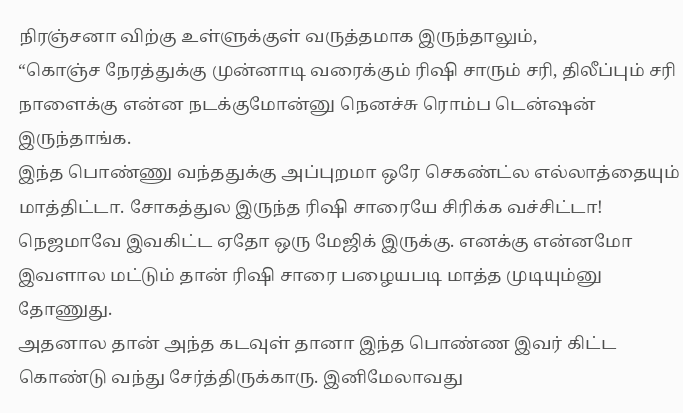நிரஞ்சனா விற்கு உள்ளுக்குள் வருத்தமாக இருந்தாலும்,
“கொஞ்ச நேரத்துக்கு முன்னாடி வரைக்கும் ரிஷி சாரும் சரி, திலீப்பும் சரி நாளைக்கு என்ன நடக்குமோன்னு நெனச்சு ரொம்ப டென்ஷன் இருந்தாங்க.
இந்த பொண்ணு வந்ததுக்கு அப்புறமா ஒரே செகண்ட்ல எல்லாத்தையும் மாத்திட்டா. சோகத்துல இருந்த ரிஷி சாரையே சிரிக்க வச்சிட்டா!
நெஜமாவே இவகிட்ட ஏதோ ஒரு மேஜிக் இருக்கு. எனக்கு என்னமோ இவளால மட்டும் தான் ரிஷி சாரை பழையபடி மாத்த முடியும்னு தோணுது.
அதனால தான் அந்த கடவுள் தானா இந்த பொண்ண இவர் கிட்ட கொண்டு வந்து சேர்த்திருக்காரு. இனிமேலாவது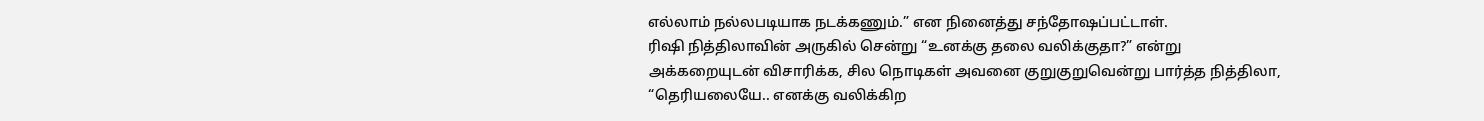எல்லாம் நல்லபடியாக நடக்கணும்.” என நினைத்து சந்தோஷப்பட்டாள்.
ரிஷி நித்திலாவின் அருகில் சென்று “உனக்கு தலை வலிக்குதா?” என்று அக்கறையுடன் விசாரிக்க, சில நொடிகள் அவனை குறுகுறுவென்று பார்த்த நித்திலா,
“தெரியலையே.. எனக்கு வலிக்கிற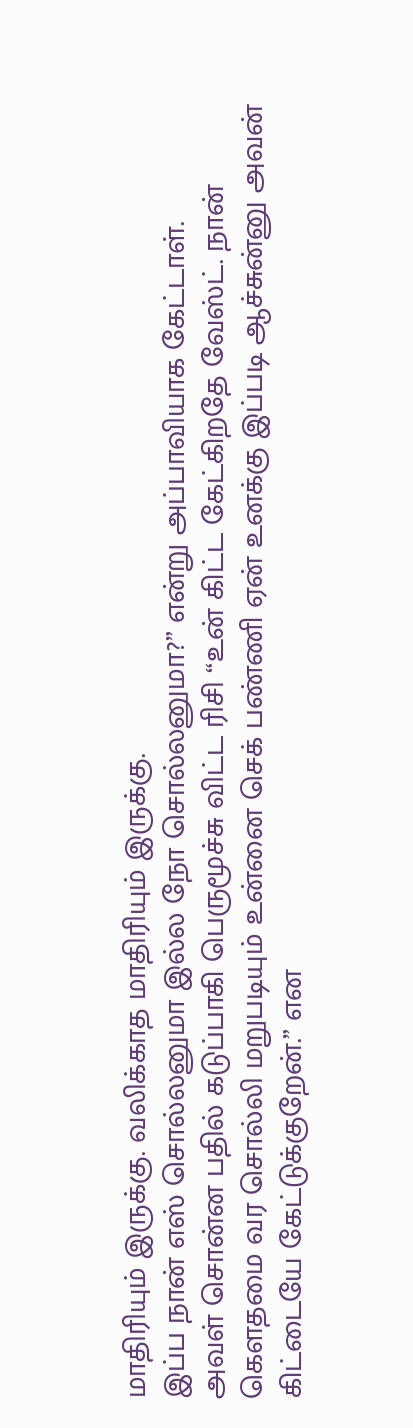மாதிரியும் இருக்கு. வலிக்காத மாதிரியும் இருக்கு.
இப்ப நான் எஸ் சொல்லனுமா இல்ல நோ சொல்லனுமா?” என்று அப்பாவியாக கேட்டாள்.
அவள் சொன்ன பதில் கடுப்பாகி பெருமூச்சு விட்ட ரிசி “உன் கிட்ட கேட்கிறதே வேஸ்ட். நான் கௌதமை வர சொல்லி மறுபடியும் உன்னை செக் பண்ணி ஏன் உனக்கு இப்படி ஆச்சுன்னு அவன் கிட்டையே கேட்டுக்குறேன்.” என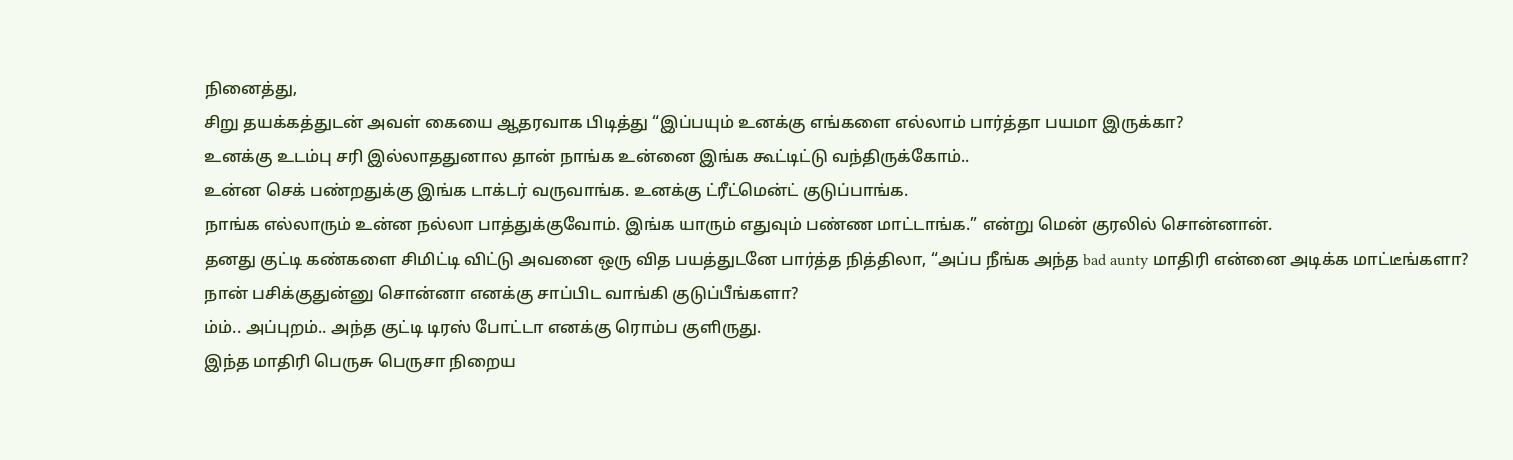நினைத்து,
சிறு தயக்கத்துடன் அவள் கையை ஆதரவாக பிடித்து “இப்பயும் உனக்கு எங்களை எல்லாம் பார்த்தா பயமா இருக்கா?
உனக்கு உடம்பு சரி இல்லாததுனால தான் நாங்க உன்னை இங்க கூட்டிட்டு வந்திருக்கோம்..
உன்ன செக் பண்றதுக்கு இங்க டாக்டர் வருவாங்க. உனக்கு ட்ரீட்மென்ட் குடுப்பாங்க.
நாங்க எல்லாரும் உன்ன நல்லா பாத்துக்குவோம். இங்க யாரும் எதுவும் பண்ண மாட்டாங்க.” என்று மென் குரலில் சொன்னான்.
தனது குட்டி கண்களை சிமிட்டி விட்டு அவனை ஒரு வித பயத்துடனே பார்த்த நித்திலா, “அப்ப நீங்க அந்த bad aunty மாதிரி என்னை அடிக்க மாட்டீங்களா?
நான் பசிக்குதுன்னு சொன்னா எனக்கு சாப்பிட வாங்கி குடுப்பீங்களா?
ம்ம்.. அப்புறம்.. அந்த குட்டி டிரஸ் போட்டா எனக்கு ரொம்ப குளிருது.
இந்த மாதிரி பெருசு பெருசா நிறைய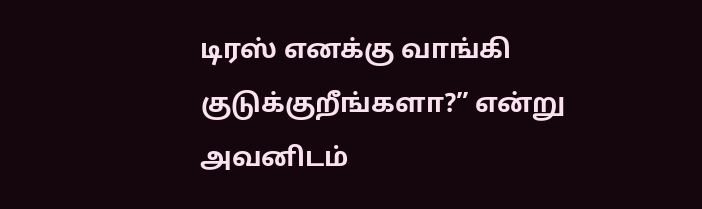டிரஸ் எனக்கு வாங்கி குடுக்குறீங்களா?” என்று அவனிடம்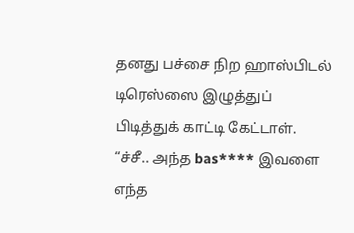தனது பச்சை நிற ஹாஸ்பிடல் டிரெஸ்ஸை இழுத்துப் பிடித்துக் காட்டி கேட்டாள்.
“ச்சீ.. அந்த bas**** இவளை எந்த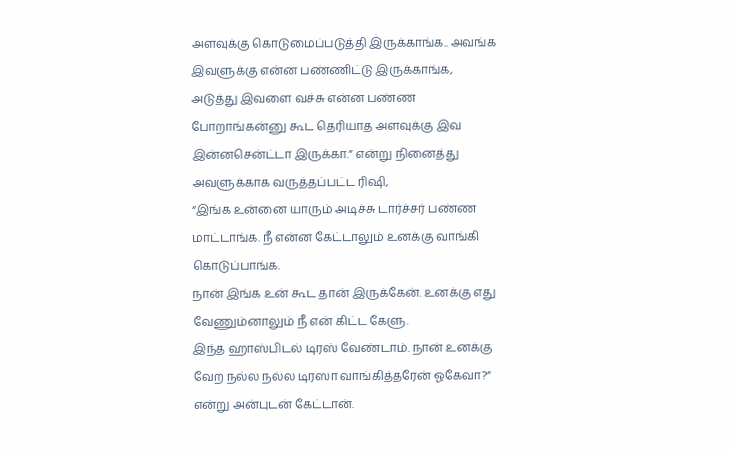அளவுக்கு கொடுமைப்படுத்தி இருக்காங்க.. அவங்க இவளுக்கு என்ன பண்ணிட்டு இருக்காங்க, அடுத்து இவளை வச்சு என்ன பண்ண போறாங்கன்னு கூட தெரியாத அளவுக்கு இவ இன்னசென்ட்டா இருக்கா.” என்று நினைத்து அவளுக்காக வருத்தப்பட்ட ரிஷி,
“இங்க உன்னை யாரும் அடிச்சு டார்ச்சர் பண்ண மாட்டாங்க. நீ என்ன கேட்டாலும் உனக்கு வாங்கி கொடுப்பாங்க.
நான் இங்க உன் கூட தான் இருக்கேன். உனக்கு எது வேணும்னாலும் நீ என் கிட்ட கேளு.
இந்த ஹாஸ்பிடல் டிரஸ் வேண்டாம். நான் உனக்கு வேற நல்ல நல்ல டிரஸா வாங்கித்தரேன் ஓகேவா?” என்று அன்புடன் கேட்டான்.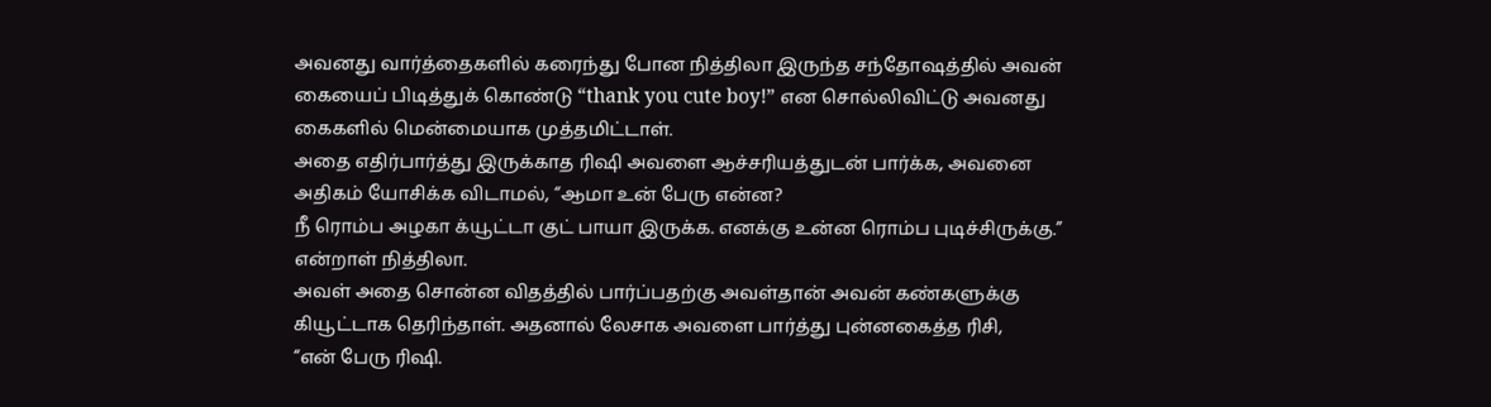அவனது வார்த்தைகளில் கரைந்து போன நித்திலா இருந்த சந்தோஷத்தில் அவன் கையைப் பிடித்துக் கொண்டு “thank you cute boy!” என சொல்லிவிட்டு அவனது கைகளில் மென்மையாக முத்தமிட்டாள்.
அதை எதிர்பார்த்து இருக்காத ரிஷி அவளை ஆச்சரியத்துடன் பார்க்க, அவனை அதிகம் யோசிக்க விடாமல், “ஆமா உன் பேரு என்ன?
நீ ரொம்ப அழகா க்யூட்டா குட் பாயா இருக்க. எனக்கு உன்ன ரொம்ப புடிச்சிருக்கு.” என்றாள் நித்திலா.
அவள் அதை சொன்ன விதத்தில் பார்ப்பதற்கு அவள்தான் அவன் கண்களுக்கு கியூட்டாக தெரிந்தாள். அதனால் லேசாக அவளை பார்த்து புன்னகைத்த ரிசி,
“என் பேரு ரிஷி.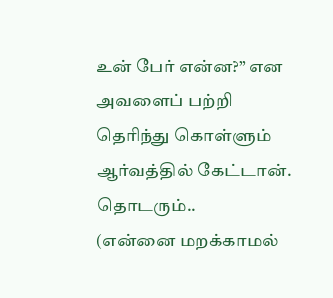உன் பேர் என்ன?” என அவளைப் பற்றி தெரிந்து கொள்ளும் ஆர்வத்தில் கேட்டான்.
தொடரும்..
(என்னை மறக்காமல்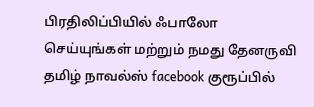பிரதிலிப்பியில் ஃபாலோ செய்யுங்கள் மற்றும் நமது தேனருவி தமிழ் நாவல்ஸ் facebook குரூப்பில்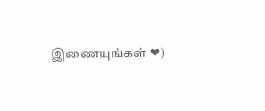இணையுங்கள் ❤)